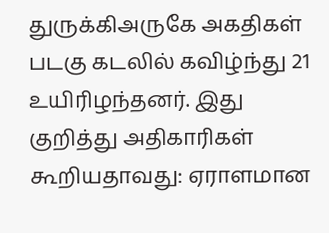துருக்கிஅருகே அகதிகள் படகு கடலில் கவிழ்ந்து 21 உயிரிழந்தனர். இது குறித்து அதிகாரிகள் கூறியதாவது: ஏராளமான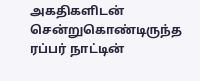அகதிகளிடன் சென்றுகொண்டிருந்த ரப்பர் நாட்டின்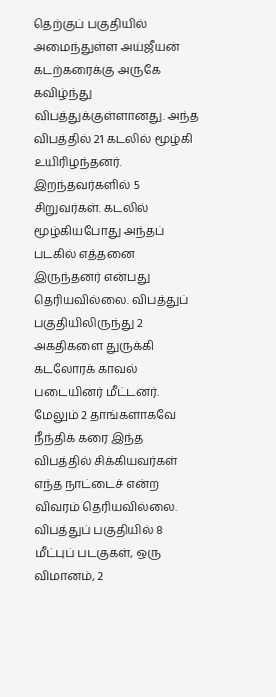தெற்குப் பகுதியில் அமைந்துள்ள அய்ஜீயன் கடற்கரைக்கு அருகே கவிழ்ந்து விபத்துக்குள்ளானது. அந்த விபத்தில் 21 கடலில் மூழ்கி உயிரிழந்தனர். இறந்தவர்களில் 5 சிறுவர்கள். கடலில் மூழ்கியபோது அந்தப் படகில் எத்தனை இருந்தனர் என்பது தெரியவில்லை. விபத்துப் பகுதியிலிருந்து 2 அகதிகளை துருக்கி கடலோரக் காவல் படையினர் மீட்டனர். மேலும் 2 தாங்களாகவே நீந்திக் கரை இந்த விபத்தில் சிக்கியவர்கள் எந்த நாட்டைச் என்ற விவரம் தெரியவில்லை. விபத்துப் பகுதியில் 8 மீட்புப் படகுகள், ஒரு விமானம், 2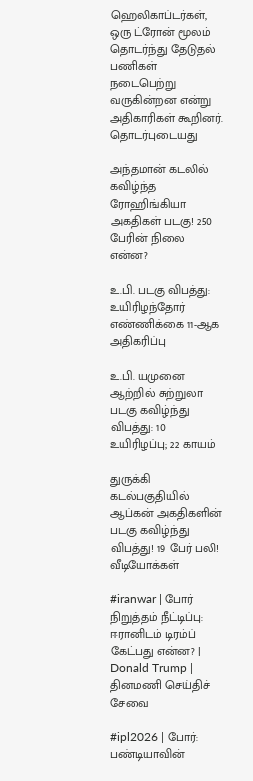ஹெலிகாப்டர்கள், ஒரு ட்ரோன் மூலம் தொடர்ந்து தேடுதல் பணிகள் நடைபெற்று வருகின்றன என்று அதிகாரிகள் கூறினர்.
தொடர்புடையது

அந்தமான் கடலில் கவிழ்ந்த ரோஹிங்கியா அகதிகள் படகு! 250 பேரின் நிலை என்ன?

உ.பி. படகு விபத்து: உயிரிழந்தோர் எண்ணிக்கை 11-ஆக அதிகரிப்பு

உ.பி. யமுனை ஆற்றில் சுற்றுலா படகு கவிழ்ந்து விபத்து: 10 உயிரிழப்பு; 22 காயம்

துருக்கி கடல்பகுதியில் ஆப்கன் அகதிகளின் படகு கவிழ்ந்து விபத்து! 19 பேர் பலி!
வீடியோக்கள்

#iranwar | போர் நிறுத்தம் நீட்டிப்பு: ஈரானிடம் டிரம்ப் கேட்பது என்ன? | Donald Trump |
தினமணி செய்திச் சேவை

#ipl2026 | போர்: பண்டியாவின்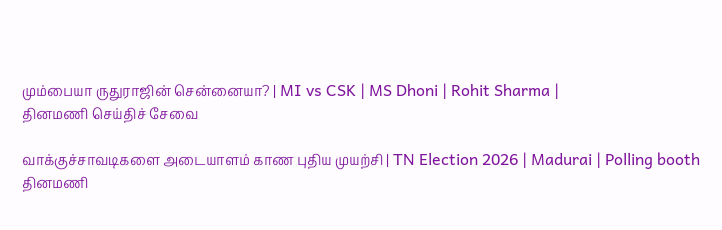மும்பையா ருதுராஜின் சென்னையா? | MI vs CSK | MS Dhoni | Rohit Sharma |
தினமணி செய்திச் சேவை

வாக்குச்சாவடிகளை அடையாளம் காண புதிய முயற்சி | TN Election 2026 | Madurai | Polling booth
தினமணி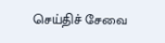செய்திச் சேவை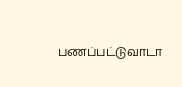பணப்பட்டுவாடா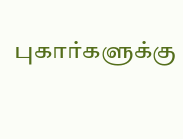புகார்களுக்கு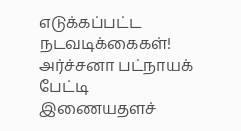எடுக்கப்பட்ட நடவடிக்கைகள்! அர்ச்சனா பட்நாயக் பேட்டி
இணையதளச்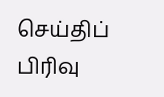செய்திப் பிரிவு